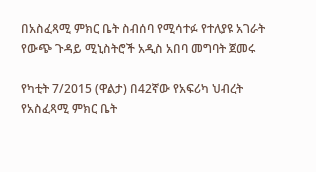በአስፈጻሚ ምክር ቤት ስብሰባ የሚሳተፉ የተለያዩ አገራት የውጭ ጉዳይ ሚኒስትሮች አዲስ አበባ መግባት ጀመሩ

የካቲት 7/2015 (ዋልታ) በ42ኛው የአፍሪካ ህብረት የአስፈጻሚ ምክር ቤት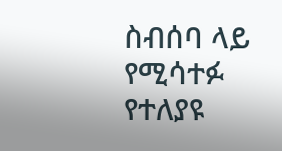ስብሰባ ላይ የሚሳተፉ የተለያዩ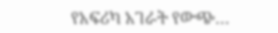የአፍሪካ አገራት የውጭ…